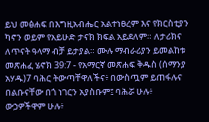ይህ መፅሐፍ በእግዚአብሔር አልተነፀረም እና የክርስቲያን ካኖን ወይም የአይሁድ ታናክ ክፍል አይደለም። ለታሪክና ለጥናት ዓላማ ብቻ ይታያል። ሙሉ ማብራሪያን ይመልከቱ መጽሐፈ ሄኖክ 39:7 - የአማርኛ መጽሐፍ ቅዱስ (ሰማንያ አሃዱ)7 ባሕር ትውጣቸዋለችና፥ በውስጧም ይጠፋሉና በልቡናቸው በጎ ነገርን አያስቡም፤ ባሕሯ ሁሉ፥ ውኃዎችዋም ሁሉ፥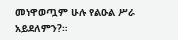መነዋወጧም ሁሉ የልዑል ሥራ አይደለምን?።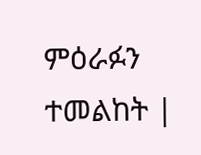ምዕራፉን ተመልከት |